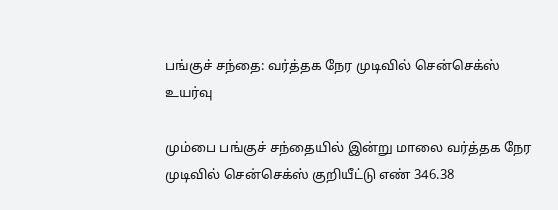பங்குச் சந்தை: வர்த்தக நேர முடிவில் சென்செக்ஸ்  உயர்வு

மும்பை பங்குச் சந்தையில் இன்று மாலை வர்த்தக நேர முடிவில் சென்செக்ஸ் குறியீட்டு எண் 346.38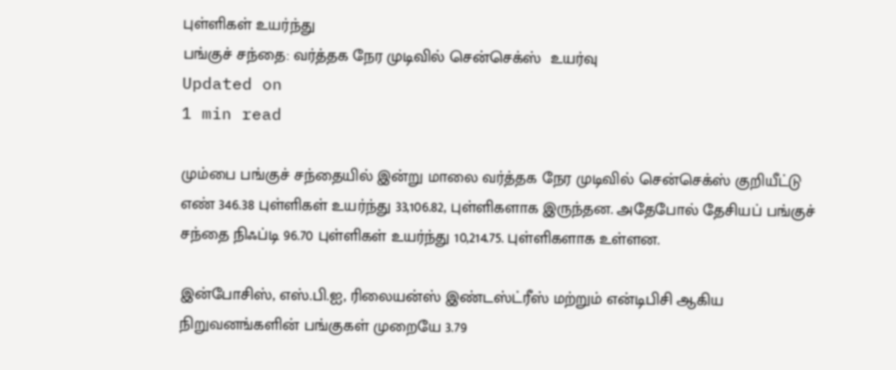புள்ளிகள் உயர்ந்து
பங்குச் சந்தை: வர்த்தக நேர முடிவில் சென்செக்ஸ்  உயர்வு
Updated on
1 min read

மும்பை பங்குச் சந்தையில் இன்று மாலை வர்த்தக நேர முடிவில் சென்செக்ஸ் குறியீட்டு எண் 346.38 புள்ளிகள் உயர்ந்து 33,106.82, புள்ளிகளாக இருந்தன. அதேபோல் தேசியப் பங்குச் சந்தை நிஃப்டி 96.70 புள்ளிகள் உயர்ந்து 10,214.75. புள்ளிகளாக உள்ளன.

இன்போசிஸ், எஸ்.பி.ஐ, ரிலையன்ஸ் இண்டஸ்ட்ரீஸ் மற்றும் என்டிபிசி ஆகிய நிறுவனங்களின் பங்குகள் முறையே 3.79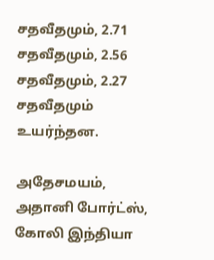சதவீதமும், 2.71 சதவீதமும், 2.56 சதவீதமும், 2.27 சதவீதமும் உயர்ந்தன.

அதேசமயம், அதானி போர்ட்ஸ், கோலி இந்தியா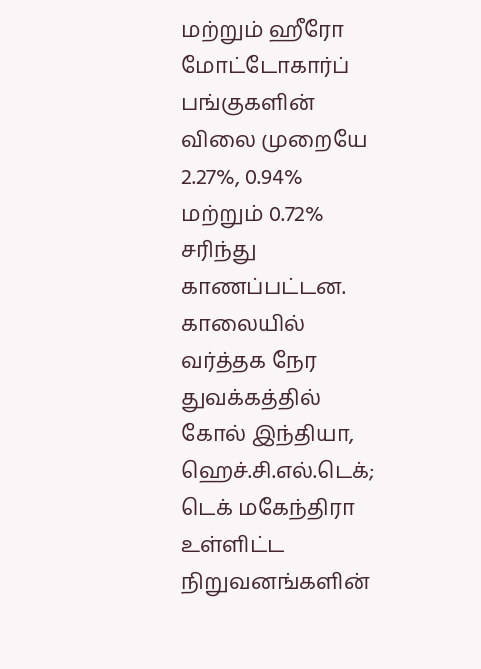மற்றும் ஹீரோ மோட்டோகார்ப் பங்குகளின் விலை முறையே 2.27%, 0.94% மற்றும் 0.72% சரிந்து காணப்பட்டன.  காலையில் வர்த்தக நேர துவக்கத்தில் கோல் இந்தியா, ஹெச்.சி.எல்.டெக்; டெக் மகேந்திரா உள்ளிட்ட நிறுவனங்களின்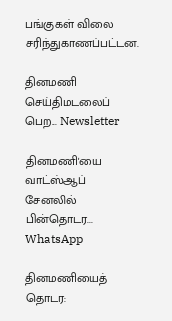பங்குகள் விலை சரிந்துகாணப்பட்டன.

தினமணி செய்திமடலைப் பெற... Newsletter

தினமணி'யை வாட்ஸ்ஆப் சேனலில் பின்தொடர... WhatsApp

தினமணியைத் தொடர: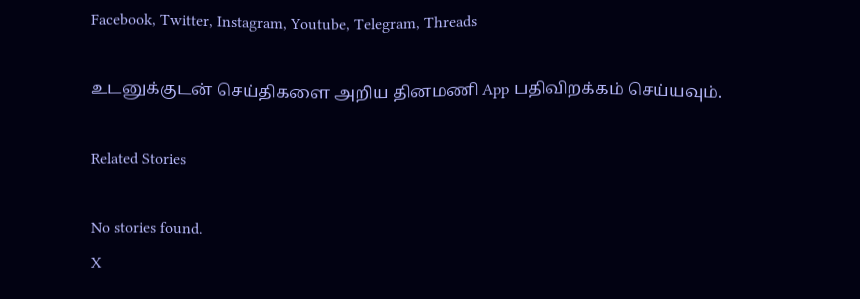Facebook, Twitter, Instagram, Youtube, Telegram, Threads

உடனுக்குடன் செய்திகளை அறிய தினமணி App பதிவிறக்கம் செய்யவும்.

Related Stories

No stories found.
X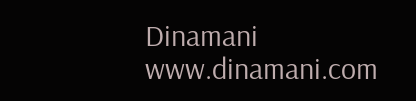Dinamani
www.dinamani.com